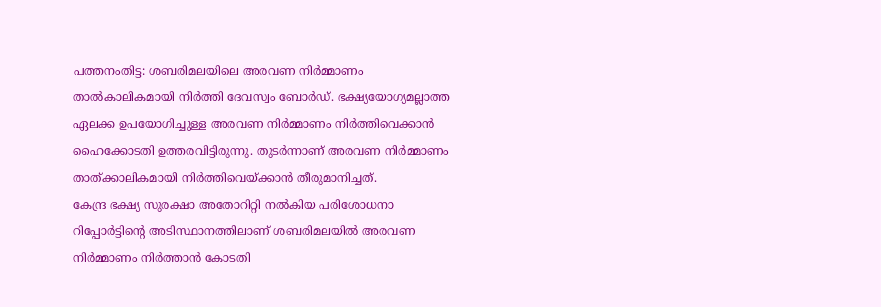പത്തനംതിട്ട: ശബരിമലയിലെ അരവണ നിർമ്മാണം താൽകാലികമായി നിർത്തി ദേവസ്വം ബോർഡ്. ഭക്ഷ്യയോഗ്യമല്ലാത്ത ഏലക്ക ഉപയോഗിച്ചുള്ള അരവണ നിർമ്മാണം നിർത്തിവെക്കാൻ ഹൈക്കോടതി ഉത്തരവിട്ടിരുന്നു. തുടർന്നാണ് അരവണ നിർമ്മാണം താത്ക്കാലികമായി നിർത്തിവെയ്ക്കാൻ തീരുമാനിച്ചത്.
കേന്ദ്ര ഭക്ഷ്യ സുരക്ഷാ അതോറിറ്റി നൽകിയ പരിശോധനാ റിപ്പോർട്ടിന്റെ അടിസ്ഥാനത്തിലാണ് ശബരിമലയിൽ അരവണ നിർമ്മാണം നിർത്താൻ കോടതി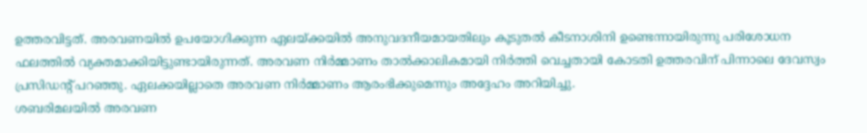ഉത്തരവിട്ടത്. അരവണയിൽ ഉപയോഗിക്കുന്ന ഏലയ്ക്കയിൽ അനുവദനീയമായതിലും കൂടുതൽ കീടനാശിനി ഉണ്ടെന്നായിരുന്നു പരിശോധന ഫലത്തിൽ വ്യക്തമാക്കിയിട്ടുണ്ടായിരുന്നത്. അരവണ നിർമ്മാണം താൽക്കാലികമായി നിർത്തി വെച്ചതായി കോടതി ഉത്തരവിന് പിന്നാലെ ദേവസ്വം പ്രസിഡന്റ് പറഞ്ഞു. ഏലക്കയില്ലാതെ അരവണ നിർമ്മാണം ആരംഭിക്കുമെന്നും അദ്ദേഹം അറിയിച്ചു.
ശബരിമലയിൽ അരവണ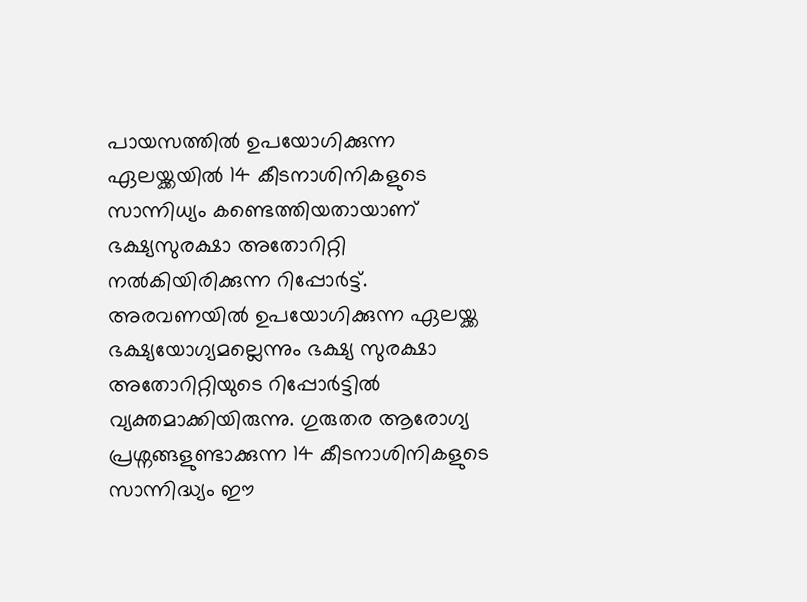പായസത്തിൽ ഉപയോഗിക്കുന്ന ഏലയ്ക്കയിൽ 14 കീടനാശിനികളുടെ സാന്നിധ്യം കണ്ടെത്തിയതായാണ് ഭക്ഷ്യസുരക്ഷാ അതോറിറ്റി നൽകിയിരിക്കുന്ന റിപ്പോർട്ട്. അരവണയിൽ ഉപയോഗിക്കുന്ന ഏലയ്ക്ക ഭക്ഷ്യയോഗ്യമല്ലെന്നും ഭക്ഷ്യ സുരക്ഷാ അതോറിറ്റിയുടെ റിപ്പോർട്ടിൽ വ്യക്തമാക്കിയിരുന്നു. ഗുരുതര ആരോഗ്യ പ്രശ്നങ്ങളുണ്ടാക്കുന്ന 14 കീടനാശിനികളുടെ സാന്നിദ്ധ്യം ഈ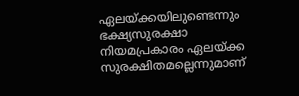ഏലയ്ക്കയിലുണ്ടെന്നും ഭക്ഷ്യസുരക്ഷാ നിയമപ്രകാരം ഏലയ്ക്ക സുരക്ഷിതമല്ലെന്നുമാണ്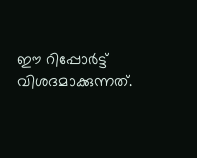ഈ റിപ്പോർട്ട് വിശദമാക്കുന്നത്.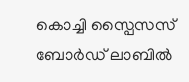കൊച്ചി സ്പൈസസ് ബോർഡ് ലാബിൽ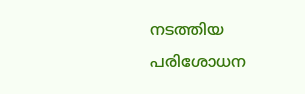നടത്തിയ പരിശോധന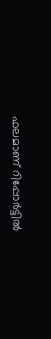ഫലമാണ് റിപ്പോർട്ടിൽ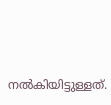നൽകിയിട്ടുള്ളത്.